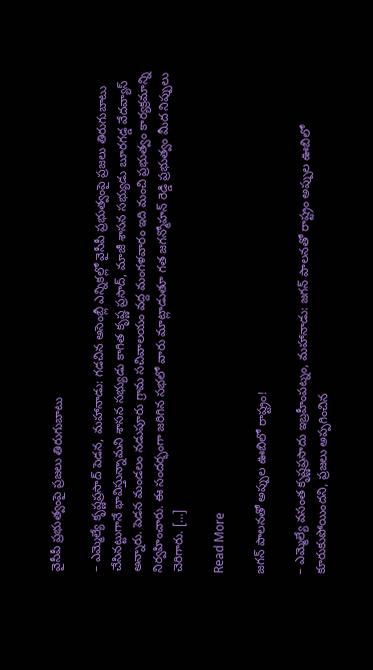వైసీపీ ప్రభుత్వంపై ప్రజలు తిరుగుబాటు

– ఎమ్మెల్యే కృష్ణప్రసాద్‌ పెడన, మహానాడు: గడచిన అసెంబ్లీ ఎన్నికల్లో వైసీపీ ప్రభుత్వంపై ప్రజలు తిరుగుబాటు చేసినట్టుగానే భావిస్తున్నామని శాసన సభ్యుడు కాగిత కృష్ణ ప్రసాద్, మాజీ శాసన సభ్యుడు బూరగడ్డ వేదవ్యాస్ అన్నారు. పెడన మండలం నడుపూరు గ్రామ సచివాలయం వద్ద మంగళవారం ఇది మంచి ప్రభుత్వం కార్యక్రమాన్ని నిర్వహించారు. ఈ సందర్భంగా జరిగిన సభలో వారు మాట్లాడుతూ గత జగన్మోహన్ రెడ్డి ప్రభుత్వం మీద నిప్పులు చెరిగారు. […]

Read More

జగన్ పాలనతో అప్పుల ఊబిలో రాష్ట్రం!

– ఎమ్మెల్యే వసంత కృష్ణప్రసాదు ఇబ్రహీంపట్నం, మహానాడు: జగన్‌ పాలనతో రాష్ట్రం అప్పుల ఊబిలో కూరుకుపోయిందని, ప్రజలు అప్పగించిన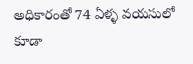అధికారంతో 74 ఏళ్ళ వయసులో కూడా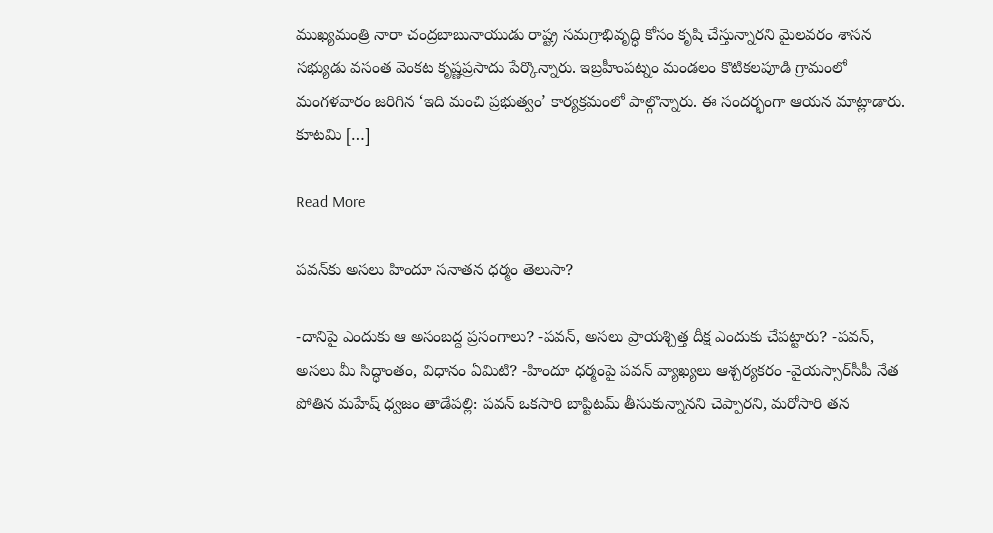ముఖ్యమంత్రి నారా చంద్రబాబునాయుడు రాష్ట్ర సమగ్రాభివృద్ధి కోసం కృషి చేస్తున్నారని మైలవరం శాసన సభ్యుడు వసంత వెంకట కృష్ణప్రసాదు పేర్కొన్నారు. ఇబ్రహీంపట్నం మండలం కొటికలపూడి గ్రామంలో మంగళవారం జరిగిన ‘ఇది మంచి ప్రభుత్వం’ కార్యక్రమంలో పాల్గొన్నారు. ఈ సందర్భంగా ఆయన మాట్లాడారు. కూటమి […]

Read More

పవన్‌కు అసలు హిందూ సనాతన ధర్మం తెలుసా?

-దానిపై ఎందుకు ఆ అసంబద్ద ప్రసంగాలు? -పవన్, అసలు ప్రాయశ్చిత్త దీక్ష ఎందుకు చేపట్టారు? -పవన్, అసలు మీ సిద్ధాంతం, విధానం ఏమిటి? -హిందూ ధర్మంపై పవన్‌ వ్యాఖ్యలు ఆశ్చర్యకరం -వైయస్సార్‌సీపీ నేత పోతిన మహేష్‌ ధ్వజం తాడేపల్లి: పవన్‌ ఒకసారి బాప్టిటమ్‌ తీసుకున్నానని చెప్పారని, మరోసారి తన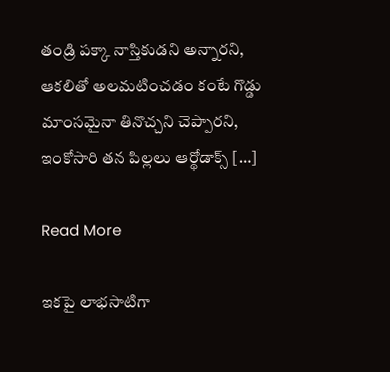తండ్రి పక్కా నాస్తికుడని అన్నారని, ఆకలితో అలమటించడం కంటే గొడ్డు మాంసమైనా తినొచ్చని చెప్పారని, ఇంకోసారి తన పిల్లలు ఆర్థోడాక్స్‌ […]

Read More

ఇకపై లాభసాటిగా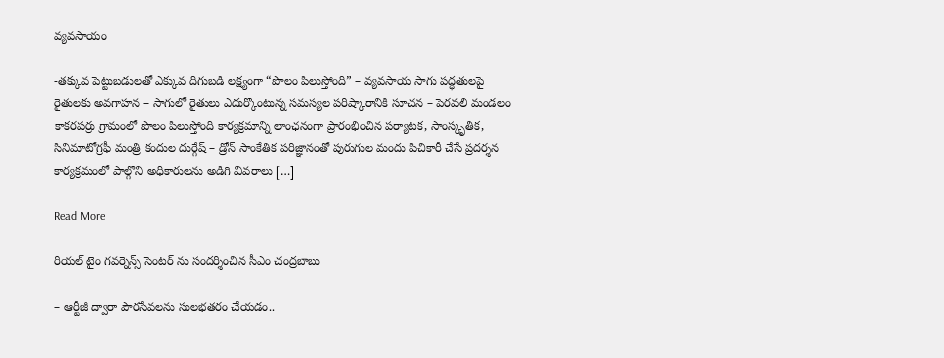వ్యవసాయం

-తక్కువ పెట్టుబడులతో ఎక్కువ దిగుబడి లక్ష్యంగా “పొలం పిలుస్తోంది” – వ్యవసాయ సాగు పద్ధతులపై రైతులకు అవగాహన – సాగులో రైతులు ఎదుర్కొంటున్న సమస్యల పరిష్కారానికి సూచన – పెరవలి మండలం కాకరపర్రు గ్రామంలో పొలం పిలుస్తోంది కార్యక్రమాన్ని లాంఛనంగా ప్రారంభించిన పర్యాటక, సాంస్కృతిక, సినిమాటోగ్రఫీ మంత్రి కందుల దుర్గేష్ – డ్రోన్ సాంకేతిక పరిజ్ఞానంతో పురుగుల మందు పిచికారీ చేసే ప్రదర్శన కార్యక్రమంలో పాల్గొని అధికారులను అడిగి వివరాలు […]

Read More

రియల్ టైం గవర్నెన్స్ సెంటర్ ను సందర్శించిన సీఎం చంద్రబాబు

– ఆర్టీజీ ద్వారా పౌరసేవలను సులభతరం చేయడం..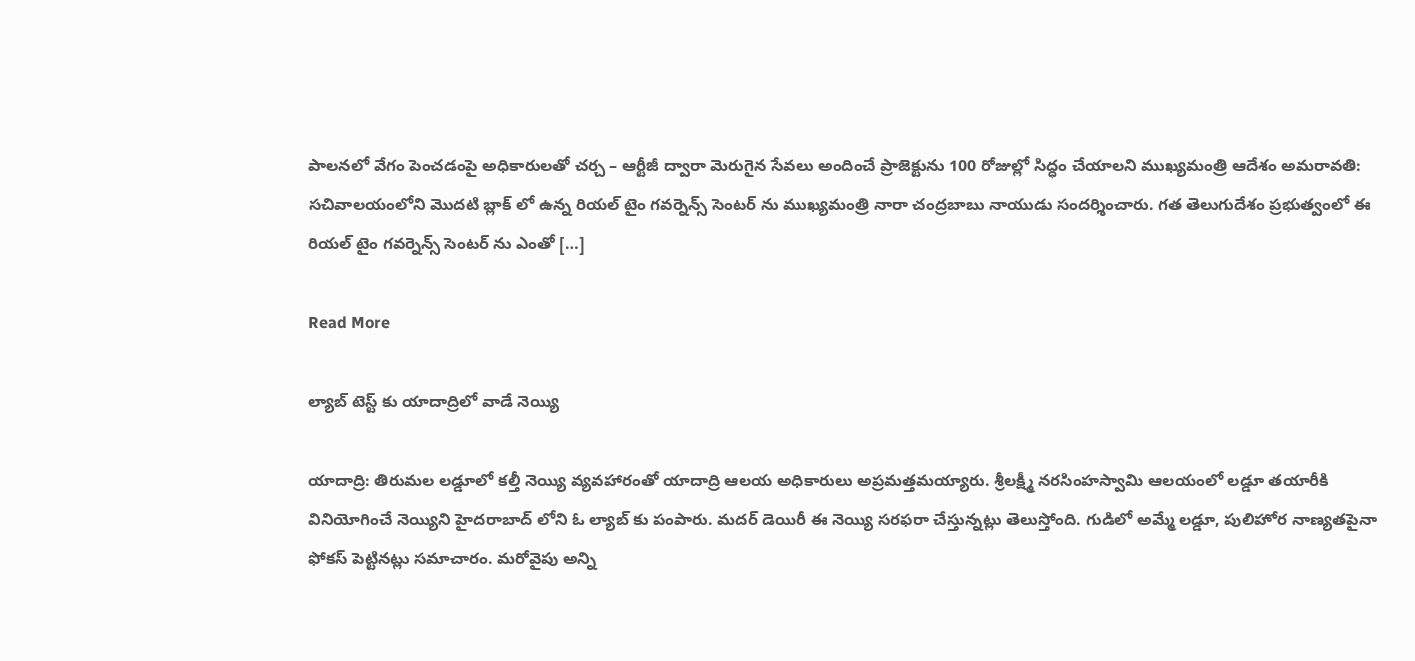పాలనలో వేగం పెంచడంపై అధికారులతో చర్చ – ఆర్టీజీ ద్వారా మెరుగైన సేవలు అందించే ప్రాజెక్టును 100 రోజుల్లో సిద్ధం చేయాలని ముఖ్యమంత్రి ఆదేశం అమరావతి: స‌చివాలయంలోని మొదటి బ్లాక్ లో ఉన్న రియల్ టైం గవర్నెన్స్ సెంటర్ ను ముఖ్యమంత్రి నారా చంద్రబాబు నాయుడు సందర్శించారు. గత తెలుగుదేశం ప్రభుత్వంలో ఈ రియల్ టైం గవర్నెన్స్ సెంటర్ ను ఎంతో […]

Read More

ల్యాబ్ టెస్ట్ కు యాదాద్రిలో వాడే నెయ్యి

యాదాద్రి: తిరుమల లడ్డూలో కల్తీ నెయ్యి వ్యవహారంతో యాదాద్రి ఆలయ అధికారులు అప్రమత్తమయ్యారు. శ్రీలక్ష్మీ నరసింహస్వామి ఆలయంలో లడ్డూ తయారీకి వినియోగించే నెయ్యిని హైదరాబాద్ లోని ఓ ల్యాబ్ కు పంపారు. మదర్ డెయిరీ ఈ నెయ్యి సరఫరా చేస్తున్నట్లు తెలుస్తోంది. గుడిలో అమ్మే లడ్డూ, పులిహోర నాణ్యతపైనా ఫోకస్ పెట్టినట్లు సమాచారం. మరోవైపు అన్ని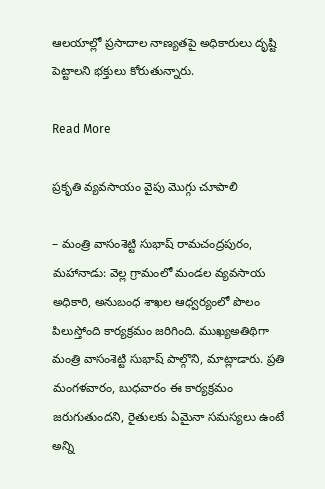ఆలయాల్లో ప్రసాదాల నాణ్యతపై అధికారులు దృష్టి పెట్టాలని భక్తులు కోరుతున్నారు.

Read More

ప్రకృతి వ్యవసాయం వైపు మొగ్గు చూపాలి

– మంత్రి వాసంశెట్టి సుభాష్‌ రామచంద్రపురం, మహానాడు: వెల్ల గ్రామంలో మండల వ్యవసాయ అధికారి, అనుబంధ శాఖల ఆధ్వర్యంలో పొలం పిలుస్తోంది కార్యక్రమం జరిగింది. ముఖ్యఅతిథిగా మంత్రి వాసంశెట్టి సుభాష్ పాల్గొని, మాట్లాడారు. ప్రతి మంగళవారం, బుధవారం ఈ కార్యక్రమం జరుగుతుందని, రైతులకు ఏమైనా సమస్యలు ఉంటే అన్ని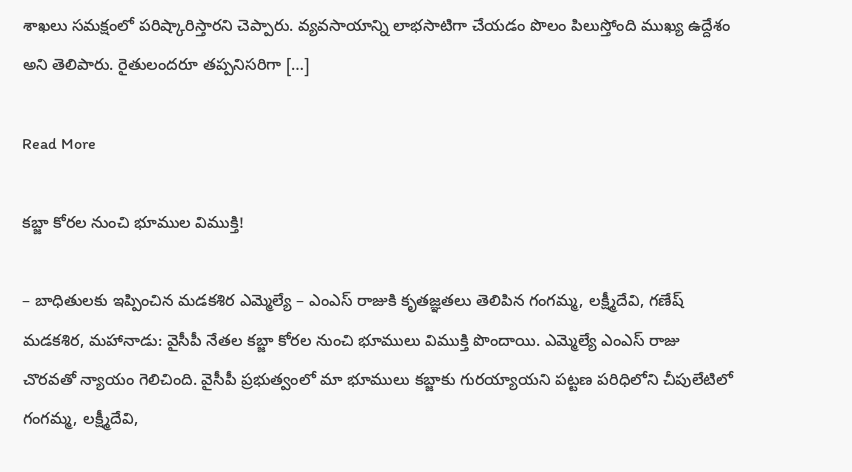శాఖలు సమక్షంలో పరిష్కారిస్తారని చెప్పారు. వ్యవసాయాన్ని లాభసాటిగా చేయడం పొలం పిలుస్తోంది ముఖ్య ఉద్దేశం అని తెలిపారు. రైతులందరూ తప్పనిసరిగా […]

Read More

కబ్జా కోరల నుంచి భూముల విముక్తి!

– బాధితులకు ఇప్పించిన మడకశిర ఎమ్మెల్యే – ఎంఎస్ రాజుకి కృతజ్ఞతలు తెలిపిన గంగమ్మ, లక్ష్మీదేవి, గణేష్ మడకశిర, మహానాడు: వైసీపీ నేతల కబ్జా కోరల నుంచి భూములు విముక్తి పొందాయి. ఎమ్మెల్యే ఎంఎస్‌ రాజు చొరవతో న్యాయం గెలిచింది. వైసీపీ ప్రభుత్వంలో మా భూములు కబ్జాకు గురయ్యాయని పట్టణ పరిధిలోని చీపులేటిలో గంగమ్మ, లక్ష్మీదేవి,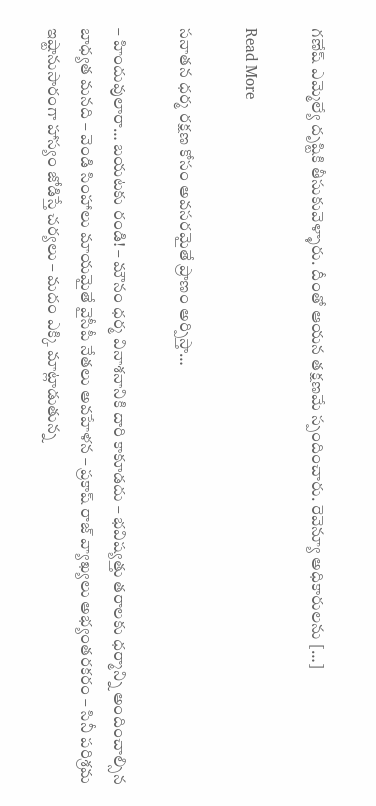గణేష్ ఎమ్మెల్యే దృష్టికి తీసుకువెళ్ళారు. దీంతో ఆయన తక్షణమే స్పందించారు. రెవెన్యూ అధికారులను […]

Read More

సనాతన ధర్మ రక్షణ కోసం అవసరమైతే ప్రాణం అర్పిస్తా…

– హిందువులారా… బయటకు రండి! – మౌనం ధర్మ వినాశనానికి దారి కాకూడదు – భవిష్యత్తు తరాలకు ధర్మాన్ని అందించాల్సిన బాధ్యత మనది – వెండి సింహాలు మాయమైతే వైసీపీ నేతలు అవహేళన – ప్రకాష్ రాజ్ వ్యాఖ్యలు అభ్యంతరకరం – సినీ పరిశ్రమ ఇష్టానుసారంగా హాస్యం జోడిస్తే చర్యలు – మదం ఎక్కి మాట్లాడుతున్న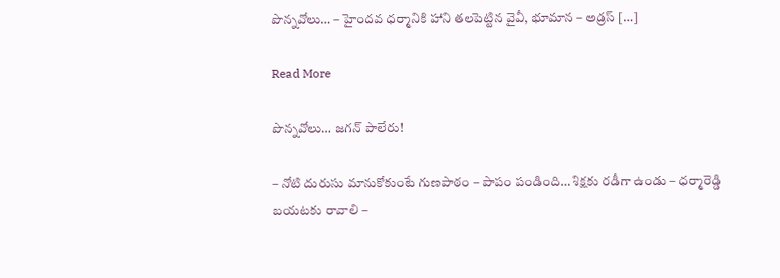పొన్నవోలు… – హైందవ ధర్మానికి హాని తలపెట్టిన వైవీ, భూమాన – అడ్రస్‌ […]

Read More

పొన్నవోలు… జగన్‌ పాలేరు!

– నోటి దురుసు మానుకోకుంటే గుణపాఠం – పాపం పండింది… శిక్షకు రడీగా ఉండు – ధర్మారెడ్డి బయటకు రావాలి –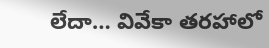లేదా… వివేకా తరహాలో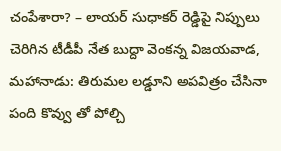చంపేశారా? – లాయర్‌ సుధాకర్‌ రెడ్డిపై నిప్పులు చెరిగిన టీడీపీ నేత బుద్దా వెంకన్న విజయవాడ, మహానాడు: తిరుమల లడ్డూని అపవిత్రం చేసినా పంది కొవ్వు తో పోల్చి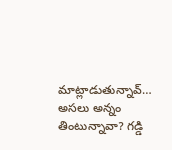మాట్లాడుతున్నావ్‌… అసలు అన్నం తింటున్నావా? గడ్డి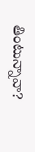తింటున్నావా?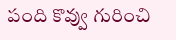పంది కొవ్వు గురించి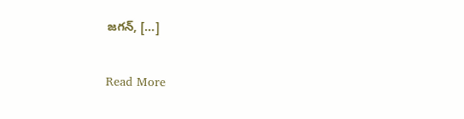జగన్, […]

Read More